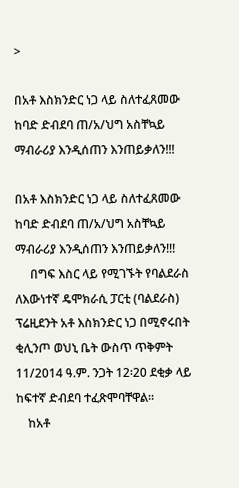>

በአቶ እስክንድር ነጋ ላይ ስለተፈጸመው ከባድ ድብደባ ጠ/አ/ህግ አስቸኳይ ማብራሪያ እንዲሰጠን እንጠይቃለን!!!

በአቶ እስክንድር ነጋ ላይ ስለተፈጸመው ከባድ ድብደባ ጠ/አ/ህግ አስቸኳይ ማብራሪያ እንዲሰጠን እንጠይቃለን!!!
     በግፍ እስር ላይ የሚገኙት የባልደራስ ለእውነተኛ ዴሞክራሲ ፓርቲ (ባልደራስ) ፕሬዚደንት አቶ እስክንድር ነጋ በሚኖሩበት ቂሊንጦ ወህኒ ቤት ውስጥ ጥቅምት 11/2014 ዓ.ም. ንጋት 12፡20 ደቂቃ ላይ ከፍተኛ ድብደባ ተፈጽሞባቸዋል፡፡
    ከአቶ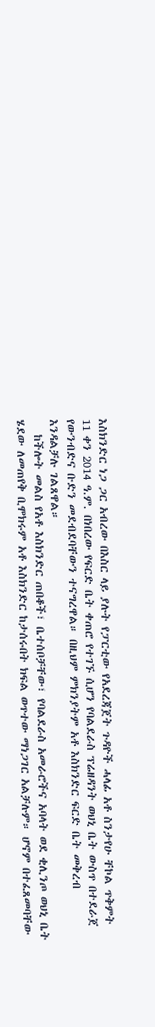እስክንድር ነጋ ጋር አብረው በእስር ላይ ያሉት የፓርቲው የአደረጃጀት ጉዳዮች ሓላፊ አቶ ስንታየሁ ቸኮል ጥቅምት 11 ቀን 2014 ዓ.ም. በነበረው የፍርድ ቤት ቀጠሮ የተገኙ ሲሆን የባልደራስ ፕሬዘዳንት ወህኒ ቤት ውስጥ በተደራጀ የውንብድና ቡድን መደብደባቸውን ተናግረዋል። በዚህም ምክንያትም አቶ እስክንድር ፍርድ ቤት መቅረብ እንዳልቻሉ ገልጸዋል።
   ከችሎት መልስ የአቶ እስክንድር ጠበቆች፣ ቤተሰቦቻቸው፣ የባልደራስ አመራሮችና አባላት ወደ ቂሊንጦ ወህኒ ቤት ሄደው ለመጠየቅ ቢሞክሩም አቶ እስክንድር ከታሰሩበት ክፍል ወጥተው ማነጋገር አልቻሉም። ሆኖም በተፈጸመባቸው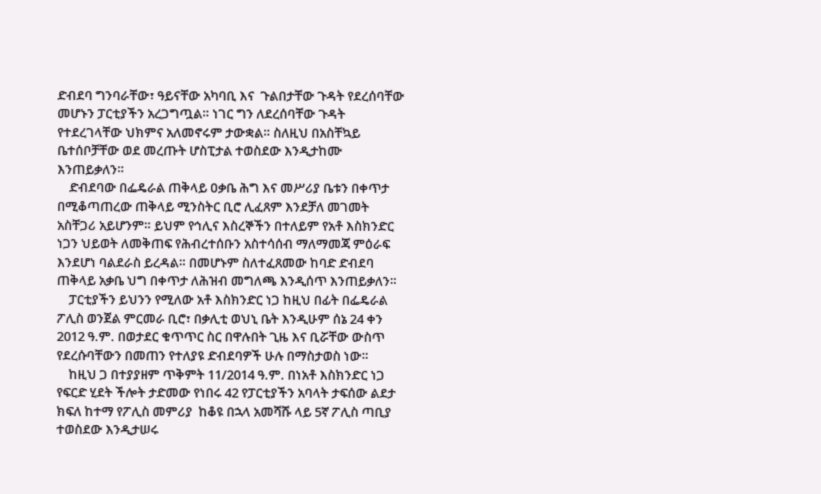ድብደባ ግንባራቸው፣ ዓይናቸው አካባቢ እና  ጉልበታቸው ጉዳት የደረሰባቸው መሆኑን ፓርቲያችን አረጋግጧል። ነገር ግን ለደረሰባቸው ጉዳት የተደረገላቸው ህክምና አለመኖሩም ታውቋል። ስለዚህ በአስቸኳይ ቤተሰቦቻቸው ወደ መረጡት ሆስፒታል ተወስደው እንዲታከሙ እንጠይቃለን።
    ድብደባው በፌዴራል ጠቅላይ ዐቃቤ ሕግ እና መሥሪያ ቤቱን በቀጥታ በሚቆጣጠረው ጠቅላይ ሚንስትር ቢሮ ሊፈጸም እንደቻለ መገመት አስቸጋሪ አይሆንም። ይህም የኅሊና እስረኞችን በተለይም የአቶ እስክንድር ነጋን ህይወት ለመቅጠፍ የሕብረተሰቡን አስተሳሰብ ማለማመጃ ምዕራፍ እንደሆነ ባልደራስ ይረዳል። በመሆኑም ስለተፈጸመው ከባድ ድብደባ ጠቅላይ አቃቤ ህግ በቀጥታ ለሕዝብ መግለጫ እንዲሰጥ እንጠይቃለን።
    ፓርቲያችን ይህንን የሚለው አቶ እስክንድር ነጋ ከዚህ በፊት በፌዴራል ፖሊስ ወንጀል ምርመራ ቢሮ፣ በቃሊቲ ወህኒ ቤት እንዲሁም ሰኔ 24 ቀን 2012 ዓ.ም. በወታደር ቁጥጥር ስር በዋሉበት ጊዜ እና ቢሯቸው ውስጥ የደረሱባቸውን በመጠን የተለያዩ ድብደባዎች ሁሉ በማስታወስ ነው።
    ከዚህ ጋ በተያያዘም ጥቅምት 11/2014 ዓ.ም. በነአቶ እስክንድር ነጋ የፍርድ ሂደት ችሎት ታድመው የነበሩ 42 የፓርቲያችን አባላት ታፍሰው ልደታ ክፍለ ከተማ የፖሊስ መምሪያ  ከቆዩ በኋላ አመሻሹ ላይ 5ኛ ፖሊስ ጣቢያ ተወስደው እንዲታሠሩ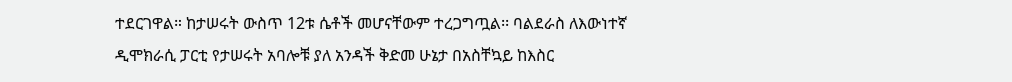ተደርገዋል። ከታሠሩት ውስጥ 12ቱ ሴቶች መሆናቸውም ተረጋግጧል፡፡ ባልደራስ ለእውነተኛ ዲሞክራሲ ፓርቲ የታሠሩት አባሎቹ ያለ አንዳች ቅድመ ሁኔታ በአስቸኳይ ከእስር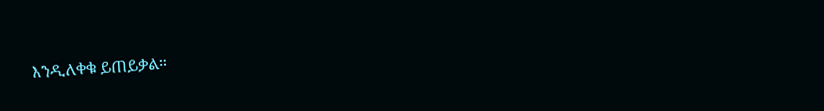እንዲለቀቁ ይጠይቃል።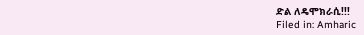ድል ለዴሞክራሲ!!!
Filed in: Amharic